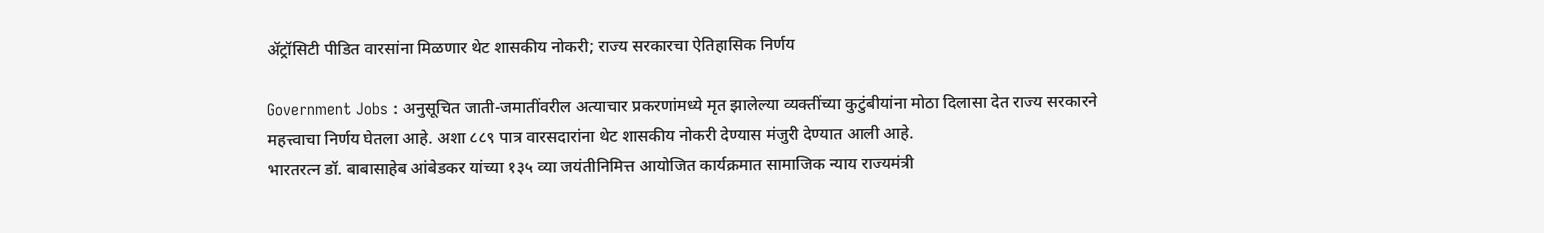ॲट्रॉसिटी पीडित वारसांना मिळणार थेट शासकीय नोकरी; राज्य सरकारचा ऐतिहासिक निर्णय

Government Jobs : अनुसूचित जाती-जमातींवरील अत्याचार प्रकरणांमध्ये मृत झालेल्या व्यक्तींच्या कुटुंबीयांना मोठा दिलासा देत राज्य सरकारने महत्त्वाचा निर्णय घेतला आहे. अशा ८८९ पात्र वारसदारांना थेट शासकीय नोकरी देण्यास मंजुरी देण्यात आली आहे.
भारतरत्न डॉ. बाबासाहेब आंबेडकर यांच्या १३५ व्या जयंतीनिमित्त आयोजित कार्यक्रमात सामाजिक न्याय राज्यमंत्री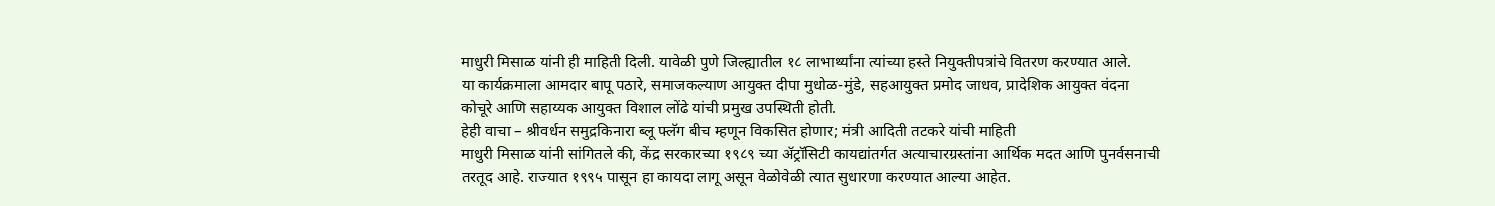माधुरी मिसाळ यांनी ही माहिती दिली. यावेळी पुणे जिल्ह्यातील १८ लाभार्थ्यांना त्यांच्या हस्ते नियुक्तीपत्रांचे वितरण करण्यात आले.
या कार्यक्रमाला आमदार बापू पठारे, समाजकल्याण आयुक्त दीपा मुधोळ-मुंडे, सहआयुक्त प्रमोद जाधव, प्रादेशिक आयुक्त वंदना कोचूरे आणि सहाय्यक आयुक्त विशाल लोंढे यांची प्रमुख उपस्थिती होती.
हेही वाचा – श्रीवर्धन समुद्रकिनारा ब्लू फ्लॅग बीच म्हणून विकसित होणार; मंत्री आदिती तटकरे यांची माहिती
माधुरी मिसाळ यांनी सांगितले की, केंद्र सरकारच्या १९८९ च्या ॲट्रॉसिटी कायद्यांतर्गत अत्याचारग्रस्तांना आर्थिक मदत आणि पुनर्वसनाची तरतूद आहे. राज्यात १९९५ पासून हा कायदा लागू असून वेळोवेळी त्यात सुधारणा करण्यात आल्या आहेत.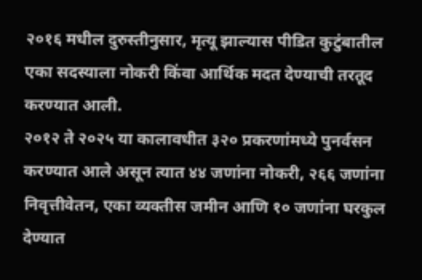२०१६ मधील दुरुस्तीनुसार, मृत्यू झाल्यास पीडित कुटुंबातील एका सदस्याला नोकरी किंवा आर्थिक मदत देण्याची तरतूद करण्यात आली.
२०१२ ते २०२५ या कालावधीत ३२० प्रकरणांमध्ये पुनर्वसन करण्यात आले असून त्यात ४४ जणांना नोकरी, २६६ जणांना निवृत्तीवेतन, एका व्यक्तीस जमीन आणि १० जणांना घरकुल देण्यात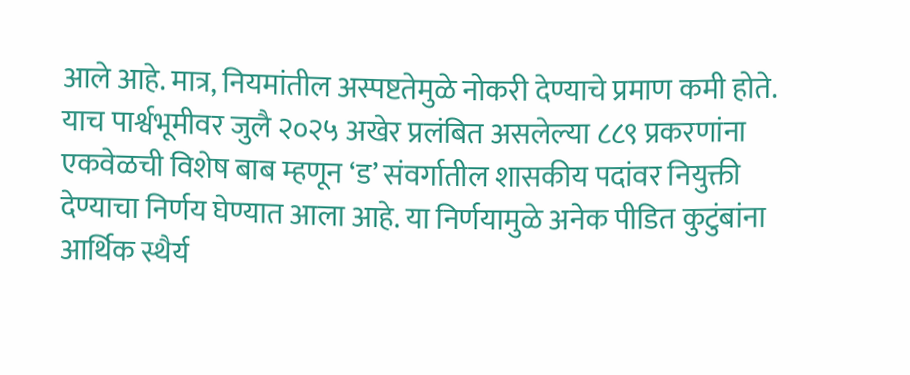आले आहे. मात्र, नियमांतील अस्पष्टतेमुळे नोकरी देण्याचे प्रमाण कमी होते.
याच पार्श्वभूमीवर जुलै २०२५ अखेर प्रलंबित असलेल्या ८८९ प्रकरणांना एकवेळची विशेष बाब म्हणून ‘ड’ संवर्गातील शासकीय पदांवर नियुक्ती देण्याचा निर्णय घेण्यात आला आहे. या निर्णयामुळे अनेक पीडित कुटुंबांना आर्थिक स्थैर्य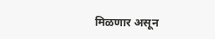मिळणार असून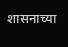शासनाच्या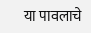या पावलाचे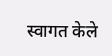स्वागत केले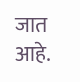जात आहे.